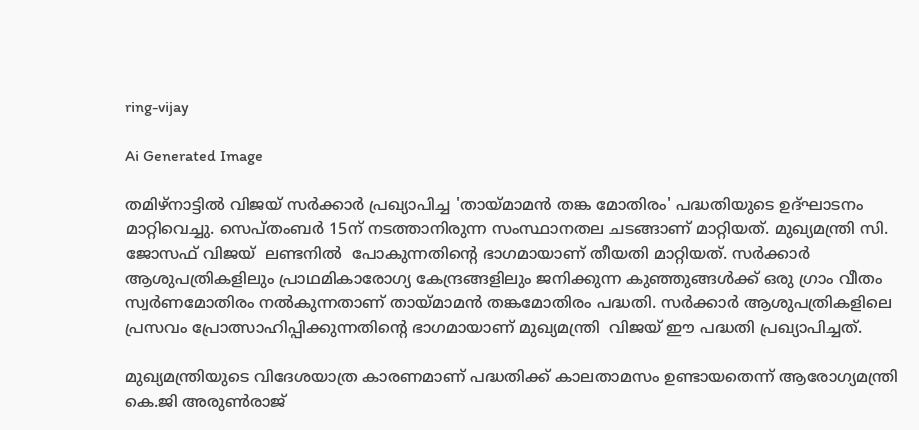ring-vijay

Ai Generated Image

തമിഴ്നാട്ടില്‍ വിജയ് സര്‍ക്കാര്‍ പ്രഖ്യാപിച്ച 'തായ്മാമൻ തങ്ക മോതിരം' പദ്ധതിയുടെ ഉദ്ഘാടനം മാറ്റിവെച്ചു. സെപ്തംബര്‍ 15ന് നടത്താനിരുന്ന സംസ്ഥാനതല ചടങ്ങാണ് മാറ്റിയത്. മുഖ്യമന്ത്രി സി. ജോസഫ് വിജയ്  ലണ്ടനില്‍  പോകുന്നതിന്‍റെ ഭാഗമായാണ് തീയതി മാറ്റിയത്. സർക്കാർ ആശുപത്രികളിലും പ്രാഥമികാരോഗ്യ കേന്ദ്രങ്ങളിലും ജനിക്കുന്ന കുഞ്ഞുങ്ങൾക്ക് ഒരു ഗ്രാം വീതം സ്വർണമോതിരം നൽകുന്നതാണ് തായ്‌മാമൻ തങ്കമോതിരം പദ്ധതി. സർക്കാർ ആശുപത്രികളിലെ പ്രസവം പ്രോത്സാഹിപ്പിക്കുന്നതിന്റെ ഭാഗമായാണ് മുഖ്യമന്ത്രി  വിജയ് ഈ പദ്ധതി പ്രഖ്യാപിച്ചത്.

മുഖ്യമന്ത്രിയുടെ വിദേശയാത്ര കാരണമാണ് പദ്ധതിക്ക് കാലതാമസം ഉണ്ടായതെന്ന് ആരോഗ്യമന്ത്രി കെ.ജി അരുൺരാജ്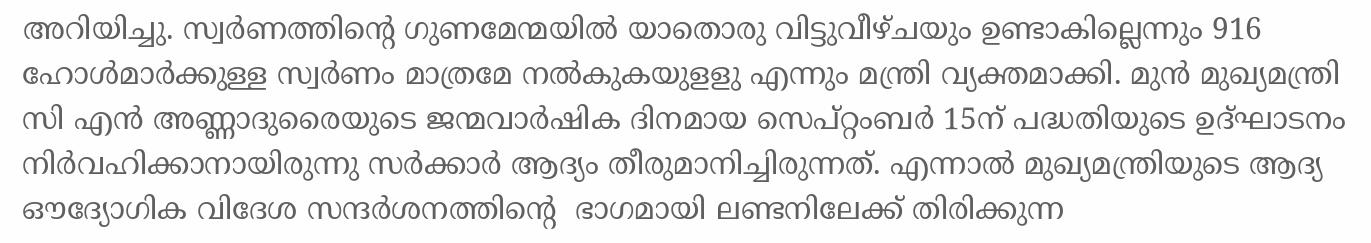അറിയിച്ചു. സ്വര്‍ണത്തിന്‍റെ ഗുണമേന്മയില്‍ യാതൊരു വിട്ടുവീഴ്ചയും ഉണ്ടാകില്ലെന്നും 916 ഹോൾമാർക്കുള്ള സ്വർണം മാത്രമേ നല്‍കുകയുളളു എന്നും മന്ത്രി വ്യക്തമാക്കി. മുൻ മുഖ്യമന്ത്രി സി എൻ അണ്ണാദുരൈയുടെ ജന്മവാ‍ർഷിക ദിനമായ സെപ്റ്റംബർ 15ന് പദ്ധതിയുടെ ഉദ്ഘാടനം നിർവഹിക്കാനായിരുന്നു സർക്കാർ ആദ്യം തീരുമാനിച്ചിരുന്നത്. എന്നാല്‍ മുഖ്യമന്ത്രിയുടെ ആദ്യ ഔദ്യോഗിക വിദേശ സന്ദർശനത്തിന്‍റെ  ഭാഗമായി ലണ്ടനിലേക്ക് തിരിക്കുന്ന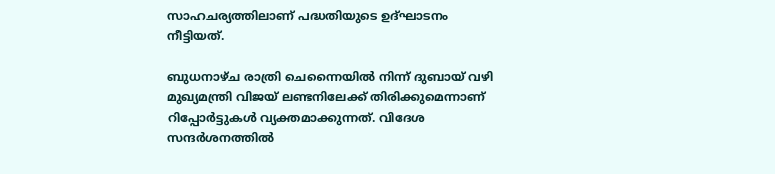സാഹചര്യത്തിലാണ് പദ്ധതിയുടെ ഉദ്ഘാടനം നീട്ടിയത്.

ബുധനാഴ്ച രാത്രി ചെന്നൈയിൽ നിന്ന് ദുബായ് വഴി മുഖ്യമന്ത്രി വിജയ് ലണ്ടനിലേക്ക് തിരിക്കുമെന്നാണ് റിപ്പോര്‍ട്ടുകള്‍ വ്യക്തമാക്കുന്നത്. വിദേശ സന്ദര്‍ശനത്തില്‍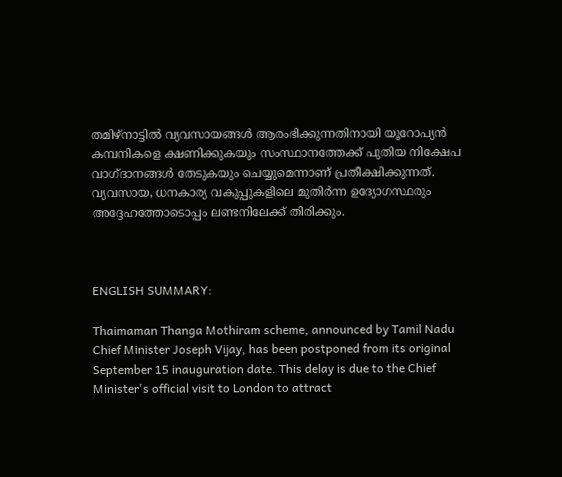തമിഴ്‌നാട്ടിൽ വ്യവസായങ്ങൾ ആരംഭിക്കുന്നതിനായി യൂറോപ്യൻ കമ്പനികളെ ക്ഷണിക്കുകയും സംസ്ഥാനത്തേക്ക് പുതിയ നിക്ഷേപ വാഗ്ദാനങ്ങൾ തേടുകയും ചെയ്യുമെന്നാണ് പ്രതീക്ഷിക്കുന്നത്. വ്യവസായ, ധനകാര്യ വകുപ്പുകളിലെ മുതിർന്ന ഉദ്യോഗസ്ഥരും അദ്ദേഹത്തോടൊപ്പം ലണ്ടനിലേക്ക് തിരിക്കും.



ENGLISH SUMMARY:

Thaimaman Thanga Mothiram scheme, announced by Tamil Nadu Chief Minister Joseph Vijay, has been postponed from its original September 15 inauguration date. This delay is due to the Chief Minister's official visit to London to attract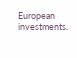European investments.